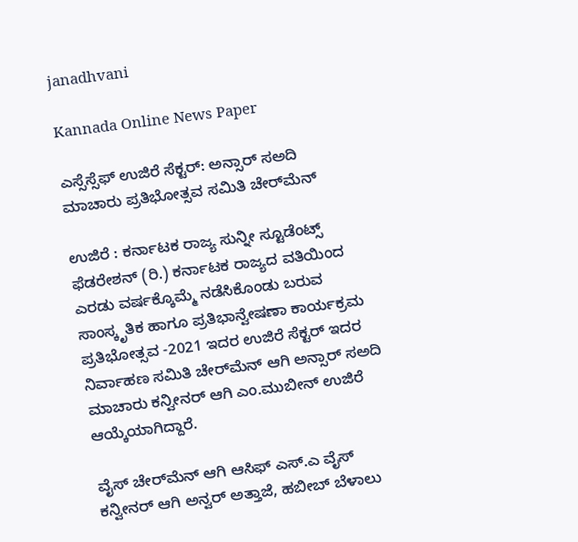janadhvani

Kannada Online News Paper

ಎಸ್ಸೆಸ್ಸೆಫ್ ಉಜಿರೆ ಸೆಕ್ಟರ್: ಅನ್ಸಾರ್ ಸ‌ಅದಿ ಮಾಚಾರು ಪ್ರತಿಭೋತ್ಸವ ಸಮಿತಿ ಚೇರ್‌ಮೆನ್

ಉಜಿರೆ : ಕರ್ನಾಟಕ ರಾಜ್ಯ ಸುನ್ನೀ ಸ್ಟೂಡೆಂಟ್ಸ್ ಫೆಡರೇಶನ್ (ರಿ.) ಕರ್ನಾಟಕ ರಾಜ್ಯದ ವತಿಯಿಂದ ಎರಡು ವರ್ಷಕ್ಕೊಮ್ಮೆ ನಡೆಸಿಕೊಂಡು ಬರುವ ಸಾಂಸ್ಕೃತಿಕ ಹಾಗೂ ಪ್ರತಿಭಾನ್ವೇಷಣಾ ಕಾರ್ಯಕ್ರಮ ಪ್ರತಿಭೋತ್ಸವ -2021 ಇದರ ಉಜಿರೆ ಸೆಕ್ಟರ್ ಇದರ ನಿರ್ವಾಹಣ ಸಮಿತಿ ಚೇರ್‌ಮೆನ್ ಆಗಿ ಅನ್ಸಾರ್ ಸ‌ಅದಿ ಮಾಚಾರು ಕನ್ವೀನರ್ ಆಗಿ ಎಂ.ಮುಬೀನ್ ಉಜಿರೆ ಆಯ್ಕೆಯಾಗಿದ್ದಾರೆ.

ವೈಸ್ ಚೇರ್‌ಮೆನ್ ಆಗಿ ಆಸಿಫ್ ಎಸ್.ಎ ವೈಸ್ ಕನ್ವೀನರ್ ಆಗಿ ಅನ್ವರ್ ಅತ್ತಾಜೆ, ಹಬೀಬ್ ಬೆಳಾಲು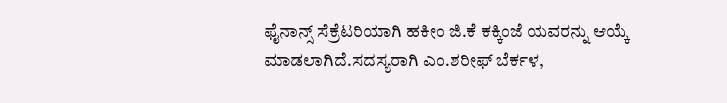ಫೈನಾನ್ಸ್ ಸೆಕ್ರೆಟರಿಯಾಗಿ ಹಕೀಂ ಜಿ.ಕೆ ಕಕ್ಕಿಂಜೆ ಯವರನ್ನು ಆಯ್ಕೆ ಮಾಡಲಾಗಿದೆ.ಸದಸ್ಯರಾಗಿ ಎಂ.ಶರೀಫ್ ಬೆರ್ಕಳ,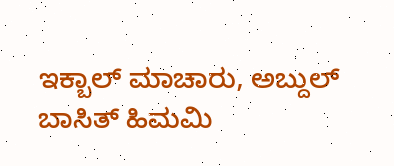ಇಕ್ಬಾಲ್ ಮಾಚಾರು, ಅಬ್ದುಲ್ ಬಾಸಿತ್ ಹಿಮಮಿ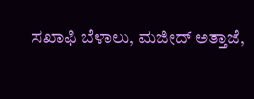ಸಖಾಫಿ ಬೆಳಾಲು, ಮಜೀದ್ ಅತ್ತಾಜೆ,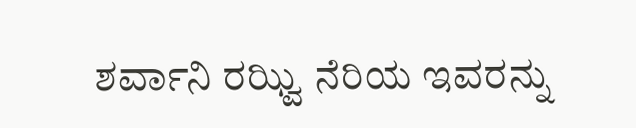ಶರ್ವಾನಿ ರಝ್ವಿ ನೆರಿಯ ಇವರನ್ನು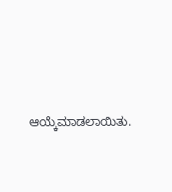ಆಯ್ಕೆಮಾಡಲಾಯಿತು.